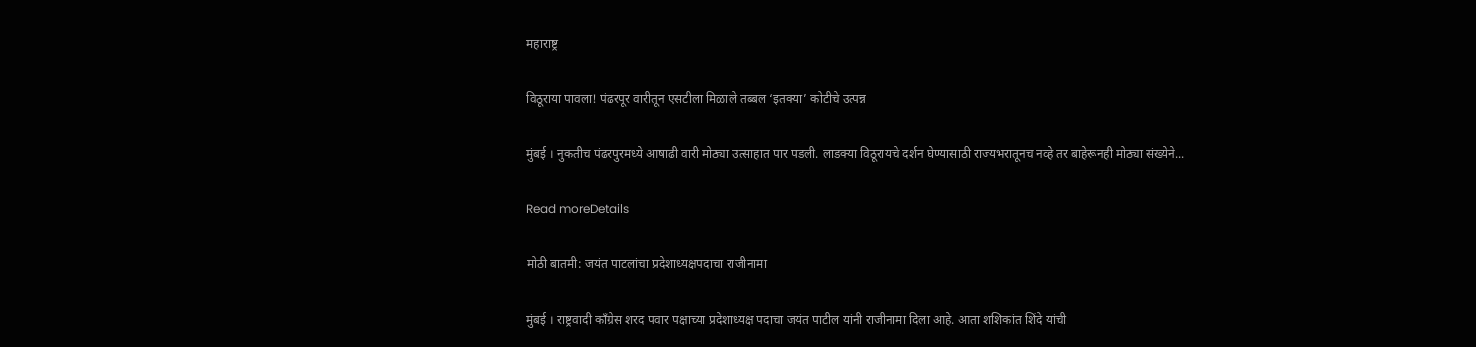महाराष्ट्र

विठूराया पावला! पंढरपूर वारीतून एसटीला मिळाले तब्बल ‘इतक्या’ कोटीचे उत्पन्न

मुंबई । नुकतीच पंढरपुरमध्ये आषाढी वारी मोठ्या उत्साहात पार पडली. लाडक्या विठूरायचे दर्शन घेण्यासाठी राज्यभरातूनच नव्हे तर बाहेरूनही मोठ्या संख्येने...

Read moreDetails

मोठी बातमी: जयंत पाटलांचा प्रदेशाध्यक्षपदाचा राजीनामा

मुंबई । राष्ट्रवादी काँग्रेस शरद पवार पक्षाच्या प्रदेशाध्यक्ष पदाचा जयंत पाटील यांनी राजीनामा दिला आहे. आता शशिकांत शिंदे यांची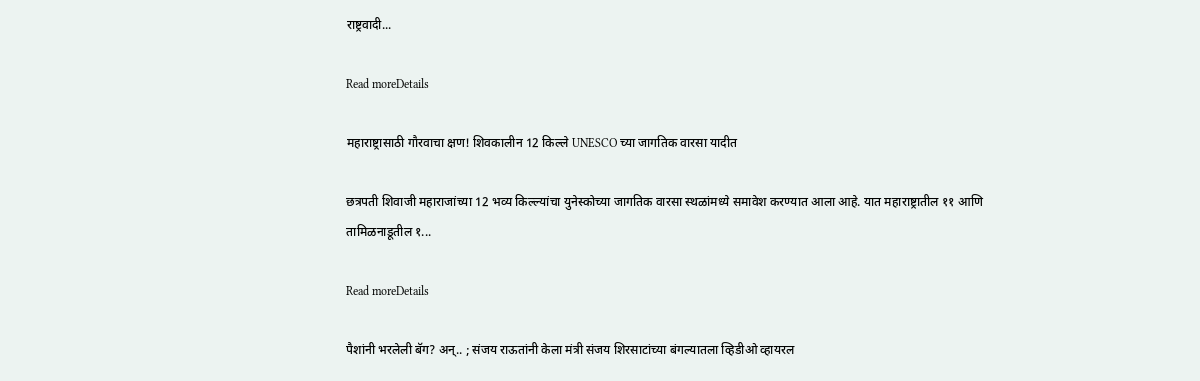राष्ट्रवादी...

Read moreDetails

महाराष्ट्रासाठी गौरवाचा क्षण! शिवकालीन 12 किल्ले UNESCO च्या जागतिक वारसा यादीत

छत्रपती शिवाजी महाराजांच्या 12 भव्य किल्ल्यांचा युनेस्कोच्या जागतिक वारसा स्थळांमध्ये समावेश करण्यात आला आहे. यात महाराष्ट्रातील ११ आणि तामिळनाडूतील १...

Read moreDetails

पैशांनी भरलेली बॅग? अन्.. ; संजय राऊतांनी केला मंत्री संजय शिरसाटांच्या बंगल्यातला व्हिडीओ व्हायरल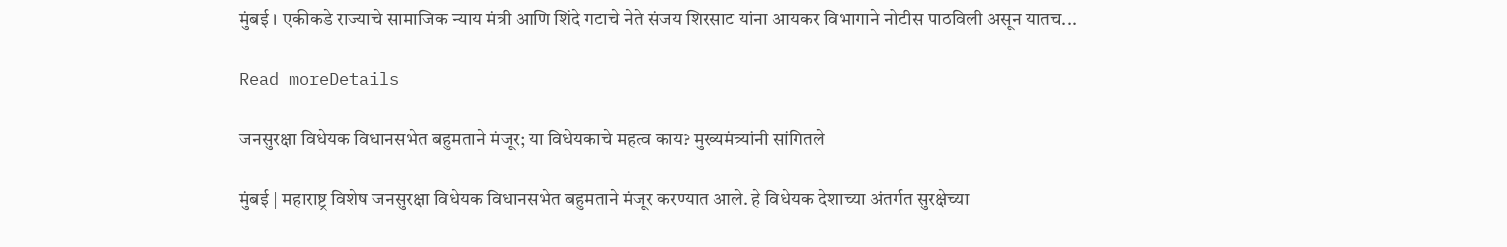मुंबई । एकीकडे राज्याचे सामाजिक न्याय मंत्री आणि शिंदे गटाचे नेते संजय शिरसाट यांना आयकर विभागाने नोटीस पाठविली असून यातच...

Read moreDetails

जनसुरक्षा विधेयक विधानसभेत बहुमताने मंजूर; या विधेयकाचे महत्व काय? मुख्यमंत्र्यांनी सांगितले

मुंबई | महाराष्ट्र विशेष जनसुरक्षा विधेयक विधानसभेत बहुमताने मंजूर करण्यात आले. हे विधेयक देशाच्या अंतर्गत सुरक्षेच्या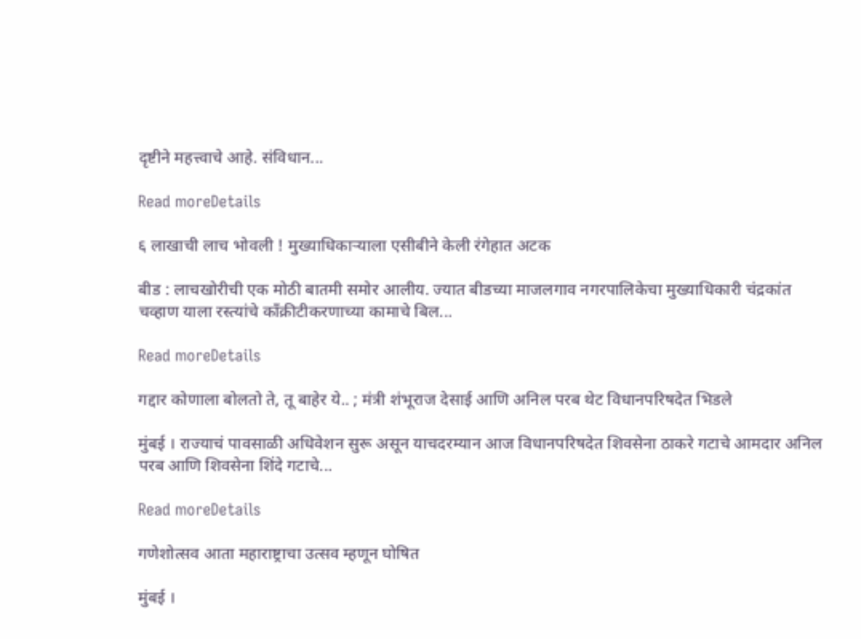दृष्टीने महत्त्वाचे आहे. संविधान...

Read moreDetails

६ लाखाची लाच भोवली ! मुख्याधिकाऱ्याला एसीबीने केली रंगेहात अटक

बीड : लाचखोरीची एक मोठी बातमी समोर आलीय. ज्यात बीडच्या माजलगाव नगरपालिकेचा मुख्याधिकारी चंद्रकांत चव्हाण याला रस्त्यांचे काँक्रीटीकरणाच्या कामाचे बिल...

Read moreDetails

गद्दार कोणाला बोलतो ते, तू बाहेर ये.. ; मंत्री शंभूराज देसाई आणि अनिल परब थेट विधानपरिषदेत भिडले

मुंबई । राज्याचं पावसाळी अधिवेशन सुरू असून याचदरम्यान आज विधानपरिषदेत शिवसेना ठाकरे गटाचे आमदार अनिल परब आणि शिवसेना शिंदे गटाचे...

Read moreDetails

गणेशोत्सव आता महाराष्ट्राचा उत्सव म्हणून घोषित

मुंबई ।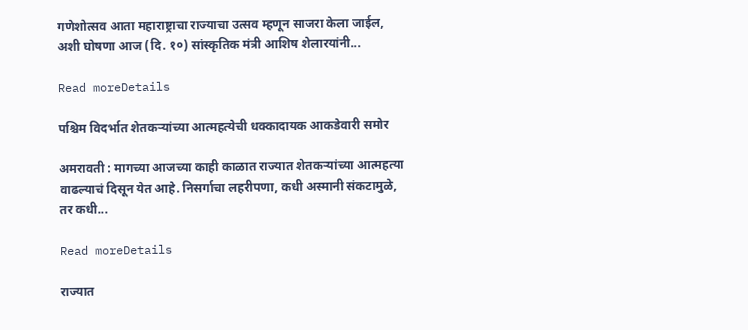गणेशोत्सव आता महाराष्ट्राचा राज्याचा उत्सव म्हणून साजरा केला जाईल, अशी घोषणा आज (दि. १०) सांस्कृतिक मंत्री आशिष शेलारयांनी...

Read moreDetails

पश्चिम विदर्भात शेतकऱ्यांच्या आत्महत्येची धक्कादायक आकडेवारी समोर

अमरावती : मागच्या आजच्या काही काळात राज्यात शेतकऱ्यांच्या आत्महत्या वाढल्याचं दिसून येत आहे. निसर्गाचा लहरीपणा, कधी अस्मानी संकटामुळे, तर कधी...

Read moreDetails

राज्यात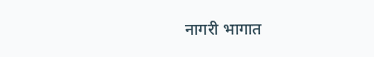नागरी भागात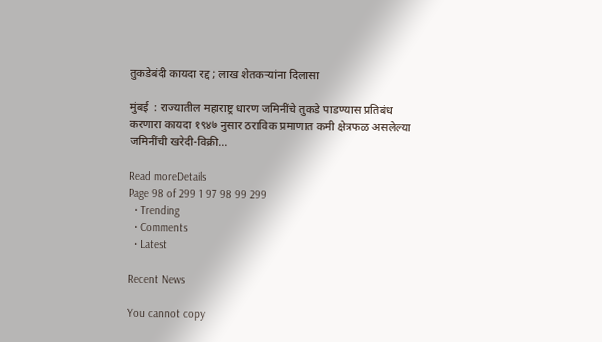तुकडेबंदी कायदा रद्द ; लाख शेतकऱ्यांना दिलासा

मुंबई  : राज्यातील महाराष्ट्र धारण जमिनींचे तुकडे पाडण्यास प्रतिबंध करणारा कायदा १९४७ नुसार ठराविक प्रमाणात कमी क्षेत्रफळ असलेल्या जमिनींची खरेदी-विक्री...

Read moreDetails
Page 98 of 299 1 97 98 99 299
  • Trending
  • Comments
  • Latest

Recent News

You cannot copy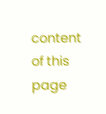content of this page